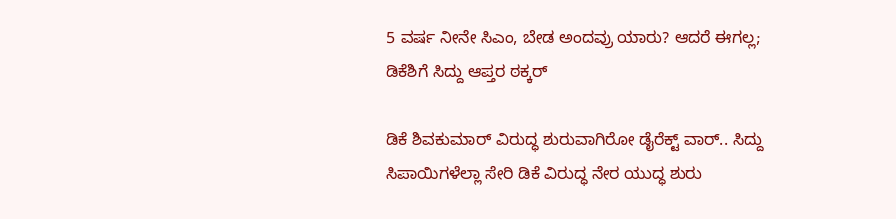5 ವರ್ಷ ನೀನೇ ಸಿಎಂ, ಬೇಡ ಅಂದವ್ರು ಯಾರು? ಆದರೆ ಈಗಲ್ಲ; ಡಿಕೆಶಿಗೆ ಸಿದ್ದು ಆಪ್ತರ ಠಕ್ಕರ್

ಡಿಕೆ ಶಿವಕುಮಾರ್ ವಿರುದ್ಧ ಶುರುವಾಗಿರೋ ಡೈರೆಕ್ಟ್ ವಾರ್.. ಸಿದ್ದು ಸಿಪಾಯಿಗಳೆಲ್ಲಾ ಸೇರಿ ಡಿಕೆ ವಿರುದ್ಧ ನೇರ ಯುದ್ಧ ಶುರು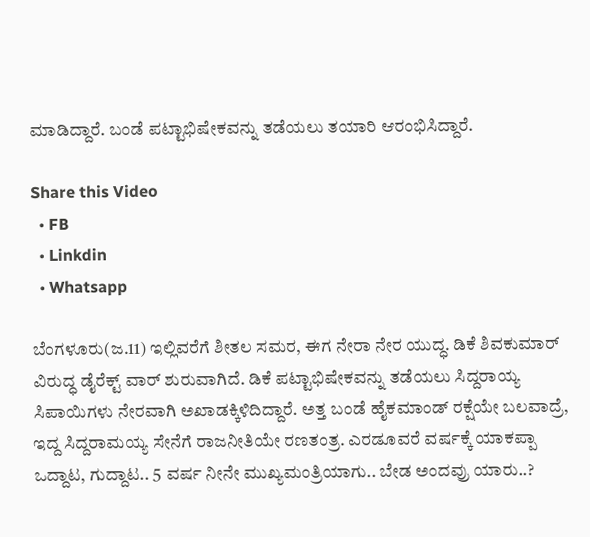ಮಾಡಿದ್ದಾರೆ. ಬಂಡೆ ಪಟ್ಟಾಭಿಷೇಕವನ್ನು ತಡೆಯಲು ತಯಾರಿ ಆರಂಭಿಸಿದ್ದಾರೆ.

Share this Video
  • FB
  • Linkdin
  • Whatsapp

ಬೆಂಗಳೂರು(ಜ.11) ಇಲ್ಲಿವರೆಗೆ ಶೀತಲ ಸಮರ, ಈಗ ನೇರಾ ನೇರ ಯುದ್ಧ. ಡಿಕೆ ಶಿವಕುಮಾರ್ ವಿರುದ್ಧ ಡೈರೆಕ್ಟ್ ವಾರ್ ಶುರುವಾಗಿದೆ. ಡಿಕೆ ಪಟ್ಟಾಭಿಷೇಕವನ್ನು ತಡೆಯಲು ಸಿದ್ದರಾಯ್ಯ ಸಿಪಾಯಿಗಳು ನೇರವಾಗಿ ಅಖಾಡಕ್ಕಿಳಿದಿದ್ದಾರೆ. ಅತ್ತ ಬಂಡೆ ಹೈಕಮಾಂಡ್ ರಕ್ಷೆಯೇ ಬಲವಾದ್ರೆ, ಇದ್ದ ಸಿದ್ದರಾಮಯ್ಯ ಸೇನೆಗೆ ರಾಜನೀತಿಯೇ ರಣತಂತ್ರ. ಎರಡೂವರೆ ವರ್ಷಕ್ಕೆ ಯಾಕಪ್ಪಾ ಒದ್ದಾಟ, ಗುದ್ದಾಟ.. 5 ವರ್ಷ ನೀನೇ ಮುಖ್ಯಮಂತ್ರಿಯಾಗು.. ಬೇಡ ಅಂದವ್ರು ಯಾರು..?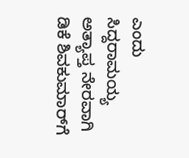ಎಂದು ಸಿದ್ದರಾಮಯ್ಯ ಅತ್ಯಾಪ್ತ ನೇರವಾಗಿ ಡಿಕೆ ಶಿವಕುಮಾರ್‌ಗೆ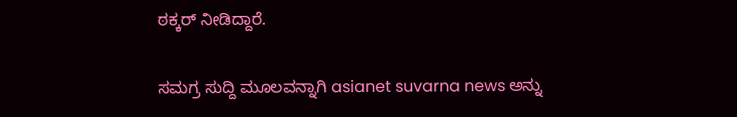ಠಕ್ಕರ್ ನೀಡಿದ್ದಾರೆ.

ಸಮಗ್ರ ಸುದ್ದಿ ಮೂಲವನ್ನಾಗಿ asianet suvarna news ಅನ್ನು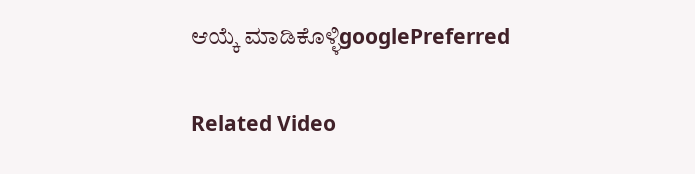ಆಯ್ಕೆ ಮಾಡಿಕೊಳ್ಳಿgooglePreferred

Related Video